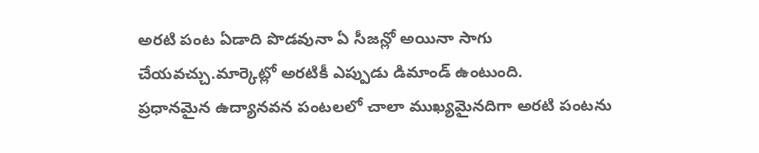అరటి పంట ఏడాది పొడవునా ఏ సీజన్లో అయినా సాగు చేయవచ్చు.మార్కెట్లో అరటికీ ఎప్పుడు డిమాండ్ ఉంటుంది.
ప్రధానమైన ఉద్యానవన పంటలలో చాలా ముఖ్యమైనదిగా అరటి పంటను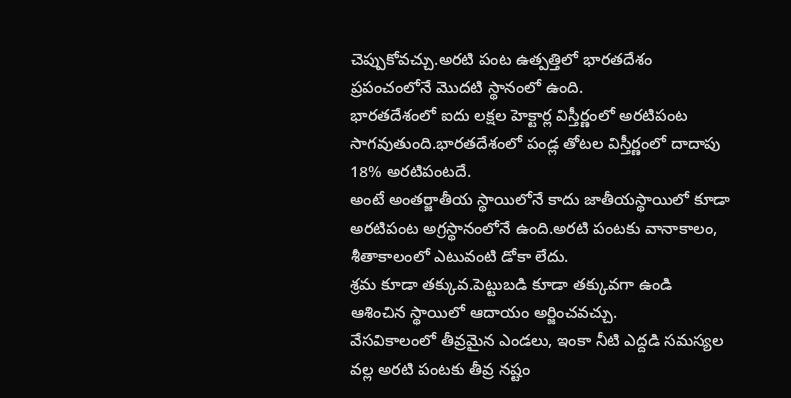చెప్పుకోవచ్చు.అరటి పంట ఉత్పత్తిలో భారతదేశం ప్రపంచంలోనే మొదటి స్థానంలో ఉంది.
భారతదేశంలో ఐదు లక్షల హెక్టార్ల విస్తీర్ణంలో అరటిపంట సాగవుతుంది.భారతదేశంలో పండ్ల తోటల విస్తీర్ణంలో దాదాపు 18% అరటిపంటదే.
అంటే అంతర్జాతీయ స్థాయిలోనే కాదు జాతీయస్థాయిలో కూడా అరటిపంట అగ్రస్థానంలోనే ఉంది.అరటి పంటకు వానాకాలం, శీతాకాలంలో ఎటువంటి డోకా లేదు.
శ్రమ కూడా తక్కువ.పెట్టుబడి కూడా తక్కువగా ఉండి ఆశించిన స్థాయిలో ఆదాయం అర్జించవచ్చు.
వేసవికాలంలో తీవ్రమైన ఎండలు, ఇంకా నీటి ఎద్దడి సమస్యల వల్ల అరటి పంటకు తీవ్ర నష్టం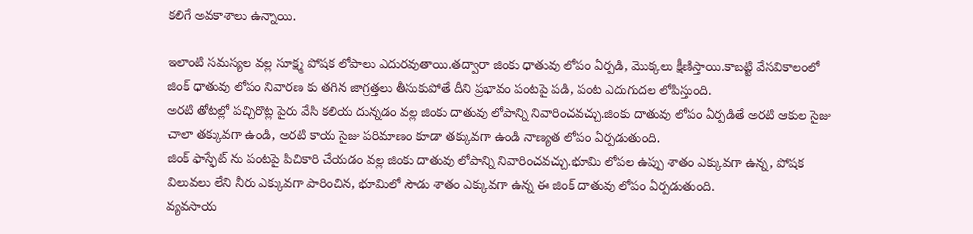కలిగే అవకాశాలు ఉన్నాయి.

ఇలాంటి సమస్యల వల్ల సూక్ష్మ పోషక లోపాలు ఎదురవుతాయి.తద్వారా జింకు ధాతువు లోపం ఏర్పడి, మొక్కలు క్షీణిస్తాయి.కాబట్టి వేసవికాలంలో జింక్ ధాతువు లోపం నివారణ కు తగిన జాగ్రత్తలు తీసుకుపోతే దీని ప్రభావం పంటపై పడి, పంట ఎదుగుదల లోపిస్తుంది.
అరటి తోటల్లో పచ్చిరొట్ల పైరు వేసి కలియ దున్నడం వల్ల జింకు దాతువు లోపాన్ని నివారించవచ్చు.జింకు దాతువు లోపం ఏర్పడితే అరటి ఆకుల సైజు చాలా తక్కువగా ఉండి, అరటి కాయ సైజు పరిమాణం కూడా తక్కువగా ఉండి నాణ్యత లోపం ఏర్పడుతుంది.
జింక్ ఫాస్ఫేట్ ను పంటపై పిచికారి చేయడం వల్ల జింకు దాతువు లోపాన్ని నివారించవచ్చు.భూమి లోపల ఉప్పు శాతం ఎక్కువగా ఉన్న, పోషక విలువలు లేని నీరు ఎక్కువగా పారించిన, భూమిలో సౌడు శాతం ఎక్కువగా ఉన్న ఈ జింక్ దాతువు లోపం ఏర్పడుతుంది.
వ్యవసాయ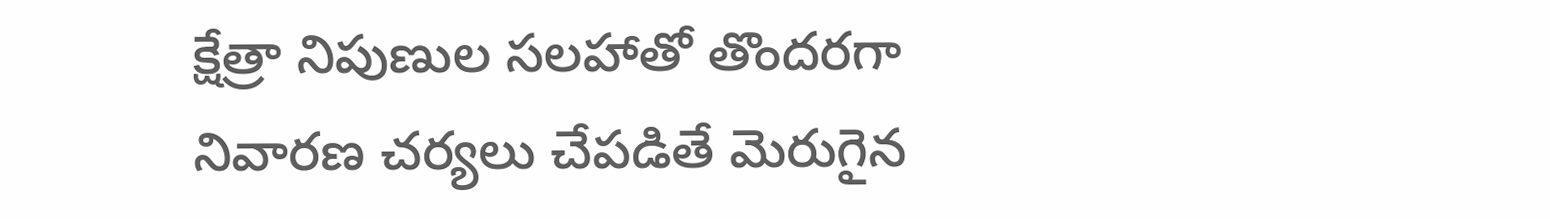క్షేత్రా నిపుణుల సలహాతో తొందరగా నివారణ చర్యలు చేపడితే మెరుగైన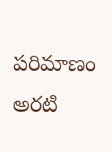పరిమాణం అరటి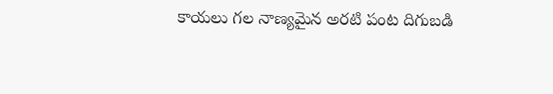కాయలు గల నాణ్యమైన అరటి పంట దిగుబడి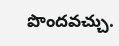పొందవచ్చు.